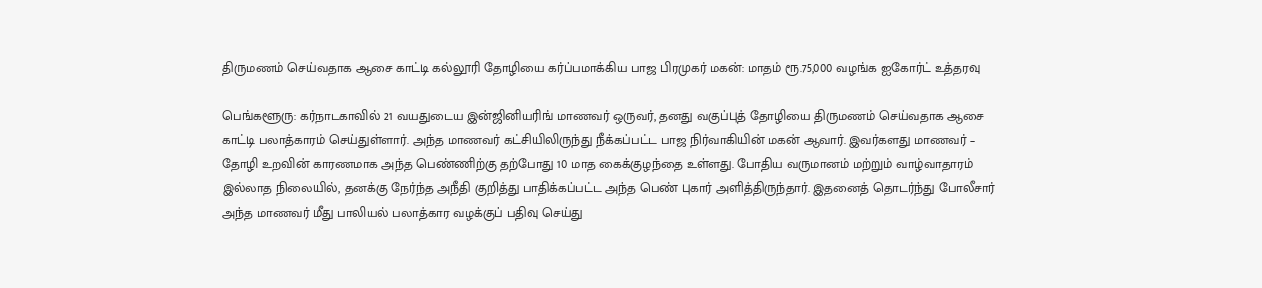திருமணம் செய்வதாக ஆசை காட்டி கல்லூரி தோழியை கர்ப்பமாக்கிய பாஜ பிரமுகர் மகன்: மாதம் ரூ.75,000 வழங்க ஐகோர்ட் உத்தரவு

பெங்களூரு: கர்நாடகாவில் 21 வயதுடைய இன்ஜினியரிங் மாணவர் ஒருவர், தனது வகுப்புத் தோழியை திருமணம் செய்வதாக ஆசை காட்டி பலாத்காரம் செய்துள்ளார். அந்த மாணவர் கட்சியிலிருந்து நீக்கப்பட்ட பாஜ நிர்வாகியின் மகன் ஆவார். இவர்களது மாணவர் – தோழி உறவின் காரணமாக அந்த பெண்ணிற்கு தற்போது 10 மாத கைக்குழந்தை உள்ளது. போதிய வருமானம் மற்றும் வாழ்வாதாரம் இல்லாத நிலையில், தனக்கு நேர்ந்த அநீதி குறித்து பாதிக்கப்பட்ட அந்த பெண் புகார் அளித்திருந்தார். இதனைத் தொடர்ந்து போலீசார் அந்த மாணவர் மீது பாலியல் பலாத்கார வழக்குப் பதிவு செய்து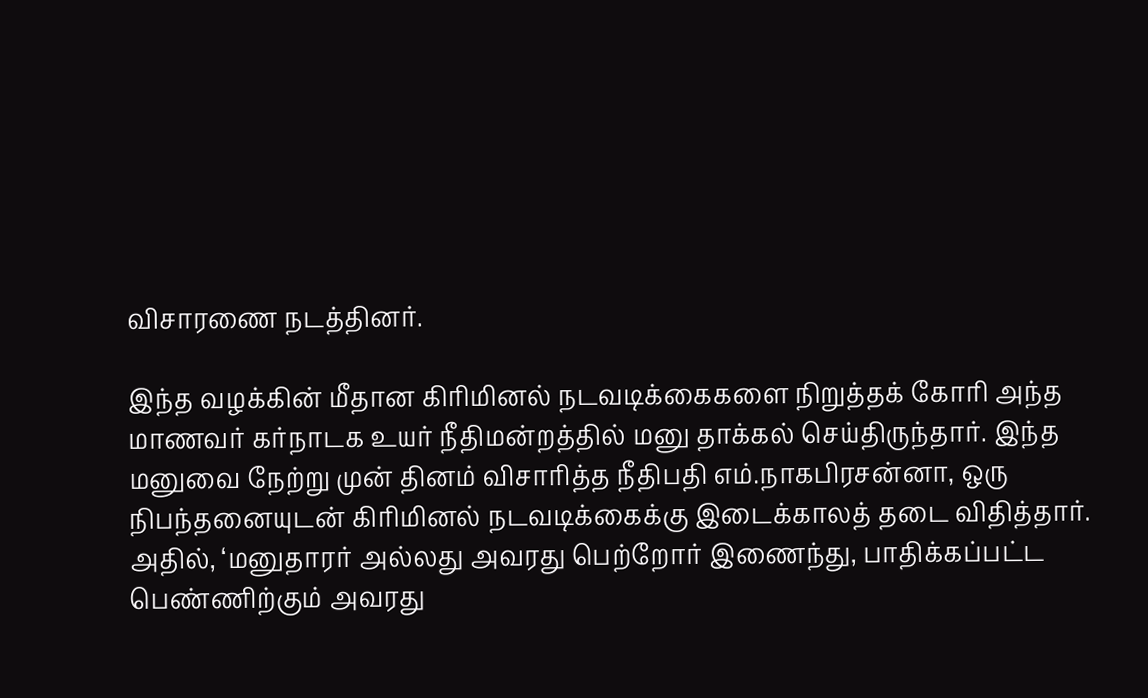விசாரணை நடத்தினர்.

இந்த வழக்கின் மீதான கிரிமினல் நடவடிக்கைகளை நிறுத்தக் கோரி அந்த மாணவர் கர்நாடக உயர் நீதிமன்றத்தில் மனு தாக்கல் செய்திருந்தார். இந்த மனுவை நேற்று முன் தினம் விசாரித்த நீதிபதி எம்.நாகபிரசன்னா, ஒரு நிபந்தனையுடன் கிரிமினல் நடவடிக்கைக்கு இடைக்காலத் தடை விதித்தார். அதில், ‘மனுதாரர் அல்லது அவரது பெற்றோர் இணைந்து, பாதிக்கப்பட்ட பெண்ணிற்கும் அவரது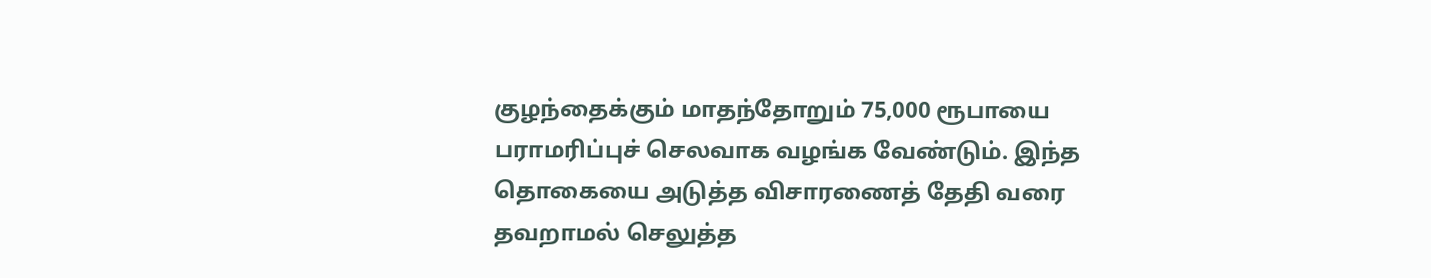குழந்தைக்கும் மாதந்தோறும் 75,000 ரூபாயை பராமரிப்புச் செலவாக வழங்க வேண்டும். இந்த தொகையை அடுத்த விசாரணைத் தேதி வரை தவறாமல் செலுத்த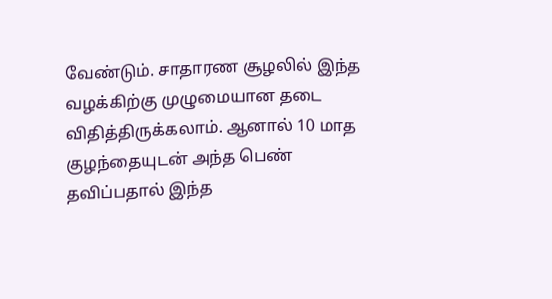வேண்டும். சாதாரண சூழலில் இந்த வழக்கிற்கு முழுமையான தடை விதித்திருக்கலாம். ஆனால் 10 மாத குழந்தையுடன் அந்த பெண் தவிப்பதால் இந்த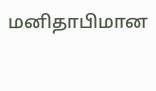மனிதாபிமான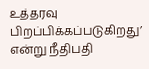உத்தரவு பிறப்பிக்கப்படுகிறது’ என்று நீதிபதி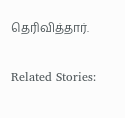தெரிவித்தார்.

Related Stories: